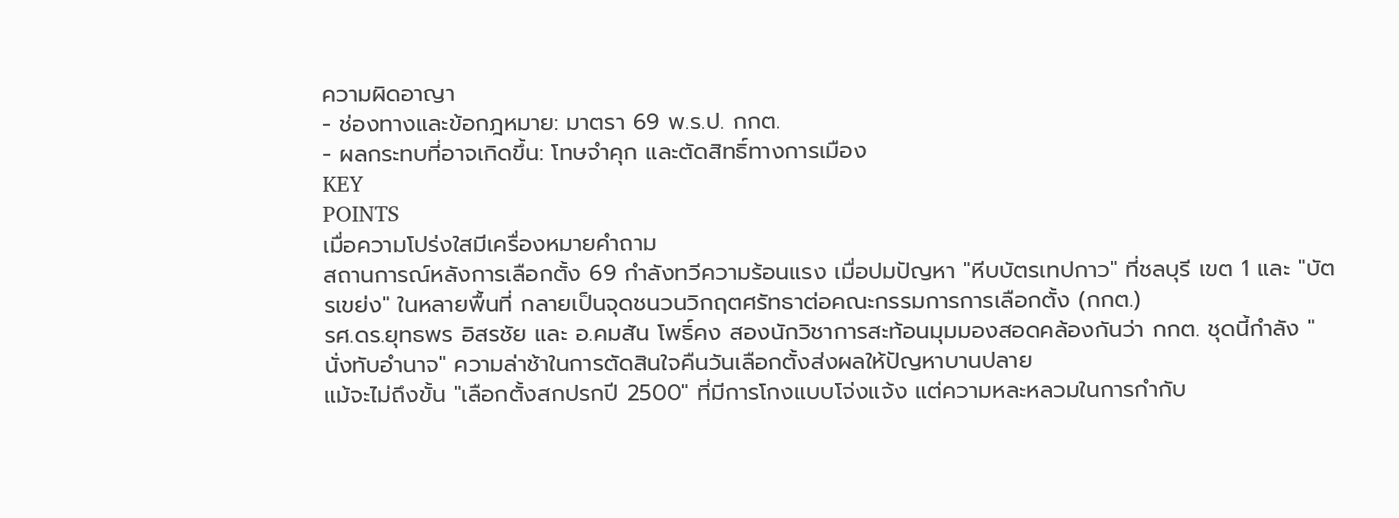ความผิดอาญา
- ช่องทางและข้อกฎหมาย: มาตรา 69 พ.ร.ป. กกต.
- ผลกระทบที่อาจเกิดขึ้น: โทษจำคุก และตัดสิทธิ์ทางการเมือง
KEY
POINTS
เมื่อความโปร่งใสมีเครื่องหมายคำถาม
สถานการณ์หลังการเลือกตั้ง 69 กำลังทวีความร้อนแรง เมื่อปมปัญหา "หีบบัตรเทปกาว" ที่ชลบุรี เขต 1 และ "บัตรเขย่ง" ในหลายพื้นที่ กลายเป็นจุดชนวนวิกฤตศรัทธาต่อคณะกรรมการการเลือกตั้ง (กกต.)
รศ.ดร.ยุทธพร อิสรชัย และ อ.คมสัน โพธิ์คง สองนักวิชาการสะท้อนมุมมองสอดคล้องกันว่า กกต. ชุดนี้กำลัง "นั่งทับอำนาจ" ความล่าช้าในการตัดสินใจคืนวันเลือกตั้งส่งผลให้ปัญหาบานปลาย
แม้จะไม่ถึงขั้น "เลือกตั้งสกปรกปี 2500" ที่มีการโกงแบบโจ่งแจ้ง แต่ความหละหลวมในการกำกับ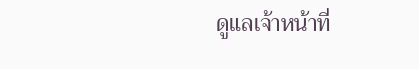ดูแลเจ้าหน้าที่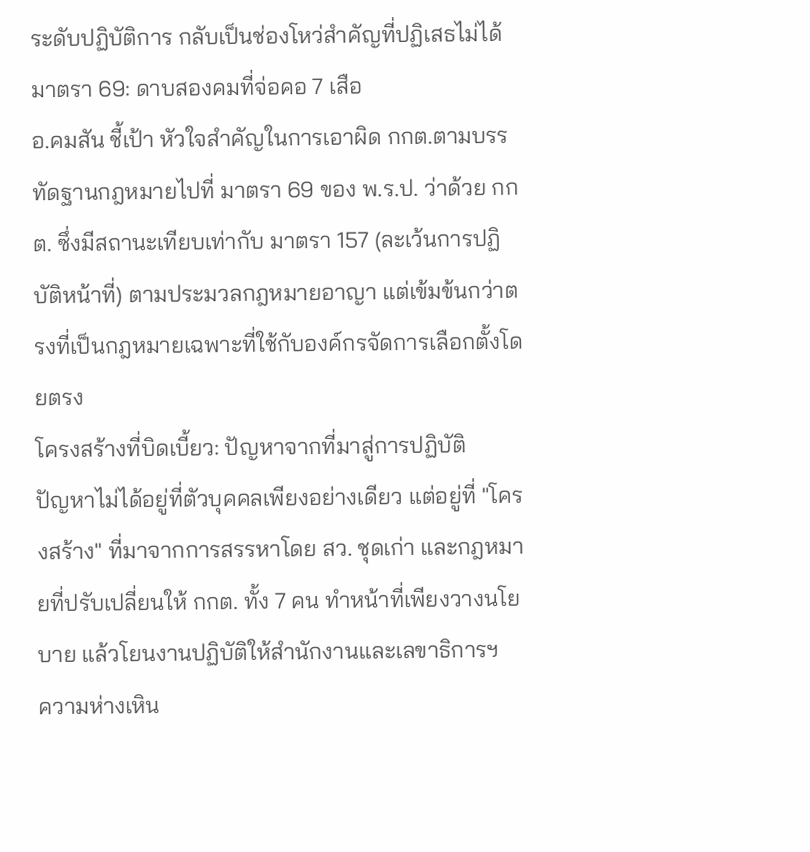ระดับปฏิบัติการ กลับเป็นช่องโหว่สำคัญที่ปฏิเสธไม่ได้
มาตรา 69: ดาบสองคมที่จ่อคอ 7 เสือ
อ.คมสัน ชี้เป้า หัวใจสำคัญในการเอาผิด กกต.ตามบรรทัดฐานกฎหมายไปที่ มาตรา 69 ของ พ.ร.ป. ว่าด้วย กกต. ซึ่งมีสถานะเทียบเท่ากับ มาตรา 157 (ละเว้นการปฏิบัติหน้าที่) ตามประมวลกฎหมายอาญา แต่เข้มข้นกว่าตรงที่เป็นกฎหมายเฉพาะที่ใช้กับองค์กรจัดการเลือกตั้งโดยตรง
โครงสร้างที่บิดเบี้ยว: ปัญหาจากที่มาสู่การปฏิบัติ
ปัญหาไม่ได้อยู่ที่ตัวบุคคลเพียงอย่างเดียว แต่อยู่ที่ "โครงสร้าง" ที่มาจากการสรรหาโดย สว. ชุดเก่า และกฎหมายที่ปรับเปลี่ยนให้ กกต. ทั้ง 7 คน ทำหน้าที่เพียงวางนโยบาย แล้วโยนงานปฏิบัติให้สำนักงานและเลขาธิการฯ
ความห่างเหิน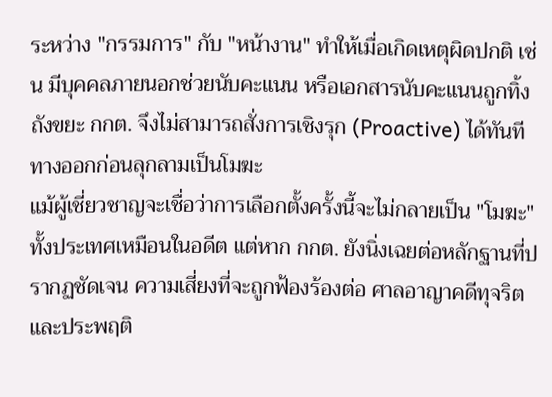ระหว่าง "กรรมการ" กับ "หน้างาน" ทำให้เมื่อเกิดเหตุผิดปกติ เช่น มีบุคคลภายนอกช่วยนับคะแนน หรือเอกสารนับคะแนนถูกทิ้งถังขยะ กกต. จึงไม่สามารถสั่งการเชิงรุก (Proactive) ได้ทันที
ทางออกก่อนลุกลามเป็นโมฆะ
แม้ผู้เชี่ยวชาญจะเชื่อว่าการเลือกตั้งครั้งนี้จะไม่กลายเป็น "โมฆะ" ทั้งประเทศเหมือนในอดีต แต่หาก กกต. ยังนิ่งเฉยต่อหลักฐานที่ปรากฏชัดเจน ความเสี่ยงที่จะถูกฟ้องร้องต่อ ศาลอาญาคดีทุจริตและประพฤติ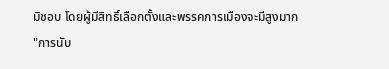มิชอบ โดยผู้มีสิทธิ์เลือกตั้งและพรรคการเมืองจะมีสูงมาก
"การนับ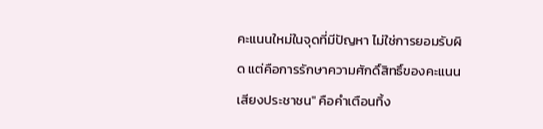คะแนนใหม่ในจุดที่มีปัญหา ไม่ใช่การยอมรับผิด แต่คือการรักษาความศักดิ์สิทธิ์ของคะแนนเสียงประชาชน" คือคำเตือนทิ้ง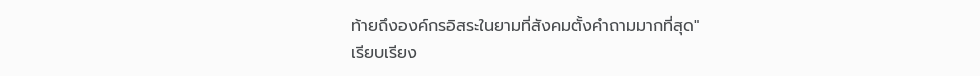ท้ายถึงองค์กรอิสระในยามที่สังคมตั้งคำถามมากที่สุด"
เรียบเรียง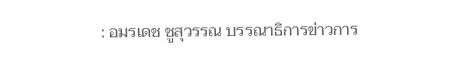: อมรเดช ชูสุวรรณ บรรณาธิการข่าวการ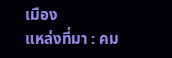เมือง
แหล่งที่มา : คม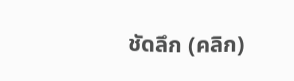ชัดลึก (คลิก)